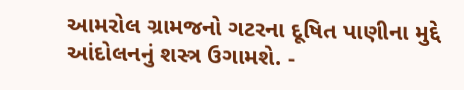આમરોલ ગ્રામજનો ગટરના દૂષિત પાણીના મુદ્દે આંદોલનનું શસ્ત્ર ઉગામશે. -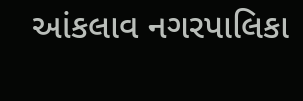આંકલાવ નગરપાલિકા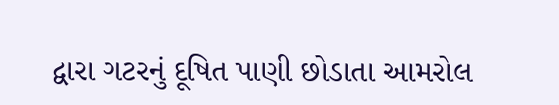દ્વારા ગટરનું દૂષિત પાણી છોડાતા આમરોલ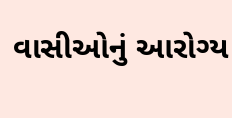વાસીઓનું આરોગ્ય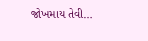જોખમાય તેવી…